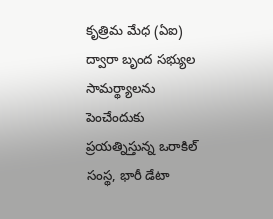కృత్రిమ మేధ (ఏఐ) ద్వారా బృంద సభ్యుల సామర్థ్యాలను పెంచేందుకు ప్రయత్నిస్తున్న ఒరాకిల్ సంస్థ, భారీ డేటా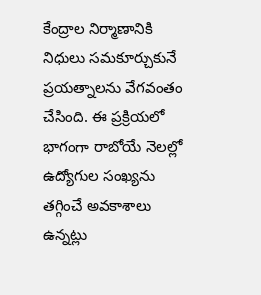కేంద్రాల నిర్మాణానికి నిధులు సమకూర్చుకునే ప్రయత్నాలను వేగవంతం చేసింది. ఈ ప్రక్రియలో భాగంగా రాబోయే నెలల్లో ఉద్యోగుల సంఖ్యను తగ్గించే అవకాశాలు ఉన్నట్లు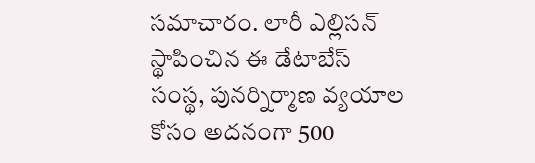సమాచారం. లారీ ఎల్లిసన్ స్థాపించిన ఈ డేటాబేస్ సంస్థ, పునర్నిర్మాణ వ్యయాల కోసం అదనంగా 500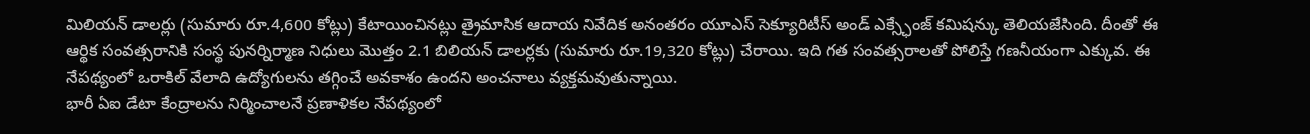మిలియన్ డాలర్లు (సుమారు రూ.4,600 కోట్లు) కేటాయించినట్లు త్రైమాసిక ఆదాయ నివేదిక అనంతరం యూఎస్ సెక్యూరిటీస్ అండ్ ఎక్స్ఛేంజ్ కమిషన్కు తెలియజేసింది. దీంతో ఈ ఆర్థిక సంవత్సరానికి సంస్థ పునర్నిర్మాణ నిధులు మొత్తం 2.1 బిలియన్ డాలర్లకు (సుమారు రూ.19,320 కోట్లు) చేరాయి. ఇది గత సంవత్సరాలతో పోలిస్తే గణనీయంగా ఎక్కువ. ఈ నేపథ్యంలో ఒరాకిల్ వేలాది ఉద్యోగులను తగ్గించే అవకాశం ఉందని అంచనాలు వ్యక్తమవుతున్నాయి.
భారీ ఏఐ డేటా కేంద్రాలను నిర్మించాలనే ప్రణాళికల నేపథ్యంలో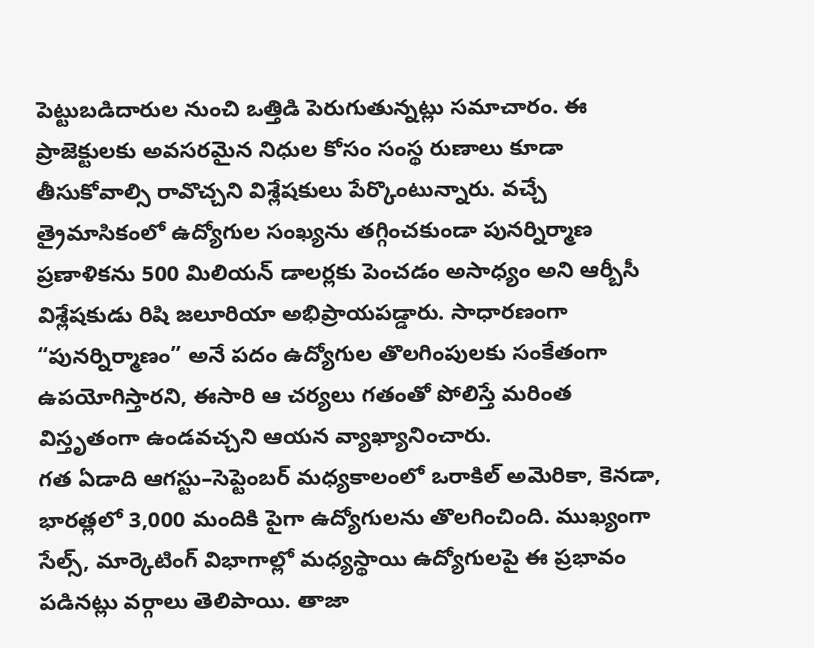పెట్టుబడిదారుల నుంచి ఒత్తిడి పెరుగుతున్నట్లు సమాచారం. ఈ ప్రాజెక్టులకు అవసరమైన నిధుల కోసం సంస్థ రుణాలు కూడా తీసుకోవాల్సి రావొచ్చని విశ్లేషకులు పేర్కొంటున్నారు. వచ్చే త్రైమాసికంలో ఉద్యోగుల సంఖ్యను తగ్గించకుండా పునర్నిర్మాణ ప్రణాళికను 500 మిలియన్ డాలర్లకు పెంచడం అసాధ్యం అని ఆర్బీసీ విశ్లేషకుడు రిషి జలూరియా అభిప్రాయపడ్డారు. సాధారణంగా “పునర్నిర్మాణం” అనే పదం ఉద్యోగుల తొలగింపులకు సంకేతంగా ఉపయోగిస్తారని, ఈసారి ఆ చర్యలు గతంతో పోలిస్తే మరింత విస్తృతంగా ఉండవచ్చని ఆయన వ్యాఖ్యానించారు.
గత ఏడాది ఆగస్టు–సెప్టెంబర్ మధ్యకాలంలో ఒరాకిల్ అమెరికా, కెనడా, భారత్లలో 3,000 మందికి పైగా ఉద్యోగులను తొలగించింది. ముఖ్యంగా సేల్స్, మార్కెటింగ్ విభాగాల్లో మధ్యస్థాయి ఉద్యోగులపై ఈ ప్రభావం పడినట్లు వర్గాలు తెలిపాయి. తాజా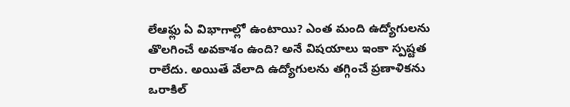లేఆఫ్లు ఏ విభాగాల్లో ఉంటాయి? ఎంత మంది ఉద్యోగులను తొలగించే అవకాశం ఉంది? అనే విషయాలు ఇంకా స్పష్టత రాలేదు. అయితే వేలాది ఉద్యోగులను తగ్గించే ప్రణాళికను ఒరాకిల్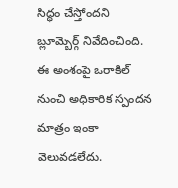సిద్ధం చేస్తోందని బ్లూమ్బెర్గ్ నివేదించింది. ఈ అంశంపై ఒరాకిల్ నుంచి అధికారిక స్పందన మాత్రం ఇంకా వెలువడలేదు.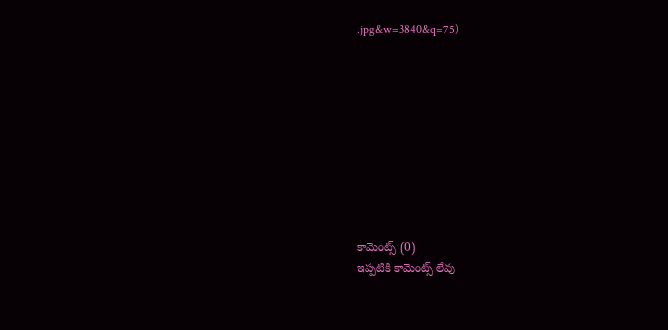.jpg&w=3840&q=75)









కామెంట్స్ (0)
ఇప్పటికి కామెంట్స్ లేవు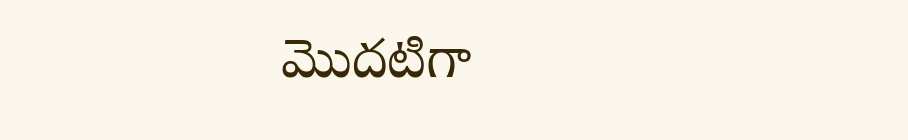మొదటిగా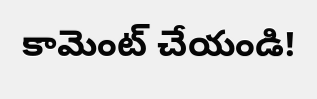కామెంట్ చేయండి!